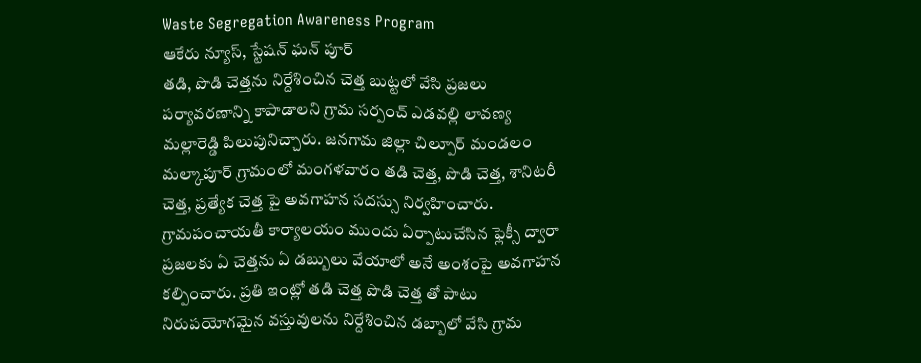Waste Segregation Awareness Program
ఆకేరు న్యూస్, స్టేషన్ ఘన్ పూర్
తడి, పొడి చెత్తను నిర్దేశించిన చెత్త బుట్టలో వేసి ప్రజలు పర్యావరణాన్ని కాపాడాలని గ్రామ సర్పంచ్ ఎడవల్లి లావణ్య మల్లారెడ్డి పిలుపునిచ్చారు. జనగామ జిల్లా చిల్పూర్ మండలం మల్కాపూర్ గ్రామంలో మంగళవారం తడి చెత్త, పొడి చెత్త, శానిటరీ చెత్త, ప్రత్యేక చెత్త పై అవగాహన సదస్సు నిర్వహించారు. గ్రామపంచాయతీ కార్యాలయం ముందు ఏర్పాటుచేసిన ఫ్లెక్సీ ద్వారా ప్రజలకు ఏ చెత్తను ఏ డబ్బులు వేయాలో అనే అంశంపై అవగాహన కల్పించారు. ప్రతి ఇంట్లో తడి చెత్త పొడి చెత్త తో పాటు నిరుపయోగమైన వస్తువులను నిర్దేశించిన డబ్బాలో వేసి గ్రామ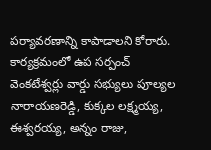పర్యావరణాన్ని కాపాడాలని కోరారు. కార్యక్రమంలో ఉప సర్పంచ్ వెంకటేశ్వర్లు వార్డు సభ్యులు పూల్యల నారాయణరెడ్డి, కుక్కల లక్ష్మయ్య, ఈశ్వరయ్య, అన్నం రాజు,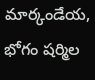మార్కండేయ, భోగం షర్మిల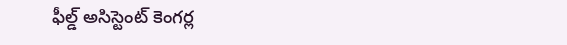ఫీల్డ్ అసిస్టెంట్ కెంగర్ల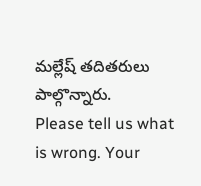మల్లేష్ తదితరులు పాల్గొన్నారు.
Please tell us what is wrong. Your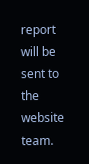report will be sent to the website team.